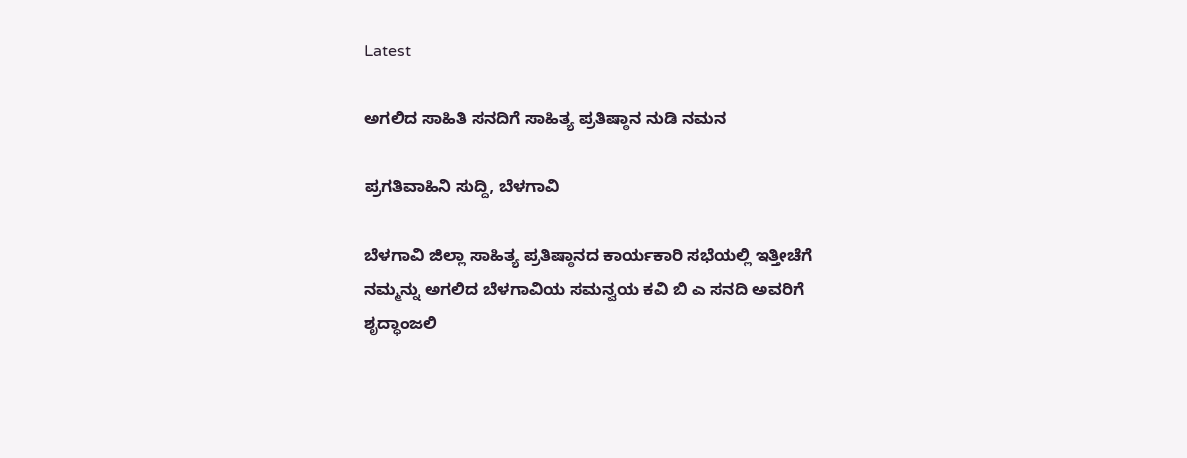Latest

ಅಗಲಿದ ಸಾಹಿತಿ ಸನದಿಗೆ ಸಾಹಿತ್ಯ ಪ್ರತಿಷ್ಠಾನ ನುಡಿ ನಮನ

ಪ್ರಗತಿವಾಹಿನಿ ಸುದ್ದಿ, ಬೆಳಗಾವಿ

ಬೆಳಗಾವಿ ಜಿಲ್ಲಾ ಸಾಹಿತ್ಯ ಪ್ರತಿಷ್ಠಾನದ ಕಾರ್ಯಕಾರಿ ಸಭೆಯಲ್ಲಿ ಇತ್ತೀಚೆಗೆ ನಮ್ಮನ್ನು ಅಗಲಿದ ಬೆಳಗಾವಿಯ ಸಮನ್ವಯ ಕವಿ ಬಿ ಎ ಸನದಿ ಅವರಿಗೆ ಶೃದ್ಧಾಂಜಲಿ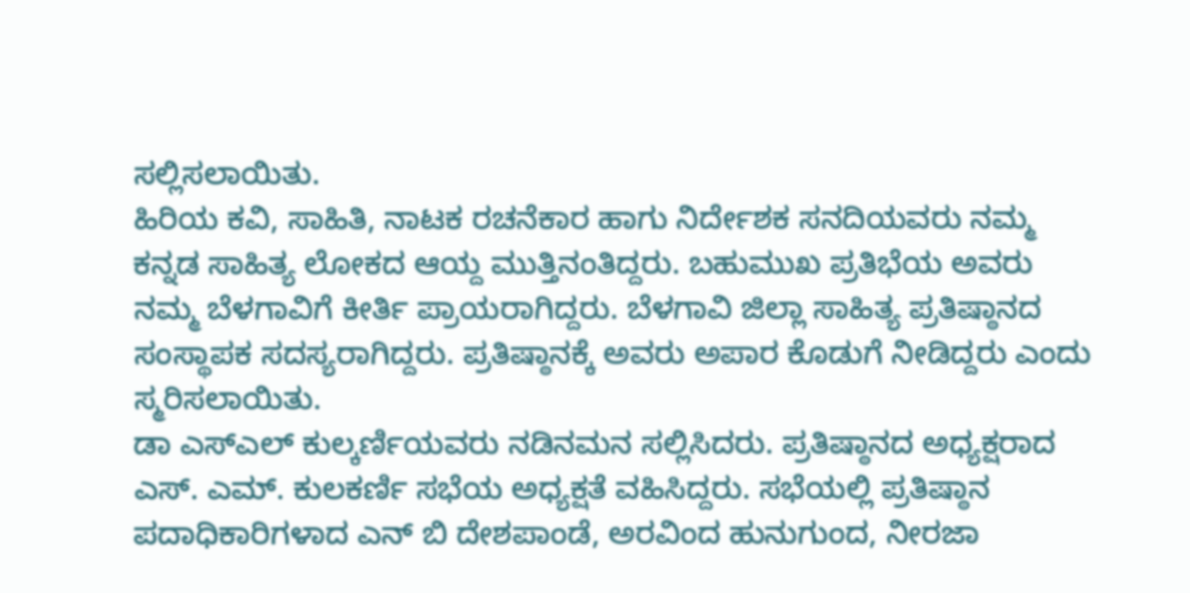ಸಲ್ಲಿಸಲಾಯಿತು.
ಹಿರಿಯ ಕವಿ, ಸಾಹಿತಿ, ನಾಟಕ ರಚನೆಕಾರ ಹಾಗು ನಿರ್ದೇಶಕ ಸನದಿಯವರು ನಮ್ಮ ಕನ್ನಡ ಸಾಹಿತ್ಯ ಲೋಕದ ಆಯ್ದ ಮುತ್ತಿನಂತಿದ್ದರು. ಬಹುಮುಖ ಪ್ರತಿಭೆಯ ಅವರು ನಮ್ಮ ಬೆಳಗಾವಿಗೆ ಕೀರ್ತಿ ಪ್ರಾಯರಾಗಿದ್ದರು. ಬೆಳಗಾವಿ ಜಿಲ್ಲಾ ಸಾಹಿತ್ಯ ಪ್ರತಿಷ್ಠಾನದ ಸಂಸ್ಥಾಪಕ ಸದಸ್ಯರಾಗಿದ್ದರು. ಪ್ರತಿಷ್ಠಾನಕ್ಕೆ ಅವರು ಅಪಾರ ಕೊಡುಗೆ ನೀಡಿದ್ದರು ಎಂದು ಸ್ಮರಿಸಲಾಯಿತು.
ಡಾ ಎಸ್‌ಎಲ್ ಕುಲ್ಕರ್ಣಿಯವರು ನಡಿನಮನ ಸಲ್ಲಿಸಿದರು. ಪ್ರತಿಷ್ಠಾನದ ಅಧ್ಯಕ್ಷರಾದ ಎಸ್. ಎಮ್. ಕುಲಕರ್ಣಿ ಸಭೆಯ ಅಧ್ಯಕ್ಷತೆ ವಹಿಸಿದ್ದರು. ಸಭೆಯಲ್ಲಿ ಪ್ರತಿಷ್ಠಾನ ಪದಾಧಿಕಾರಿಗಳಾದ ಎನ್ ಬಿ ದೇಶಪಾಂಡೆ, ಅರವಿಂದ ಹುನುಗುಂದ, ನೀರಜಾ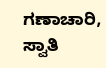ಗಣಾಚಾರಿ, ಸ್ವಾತಿ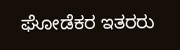ಘೋಡೆಕರ ಇತರರು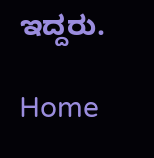ಇದ್ದರು.

Home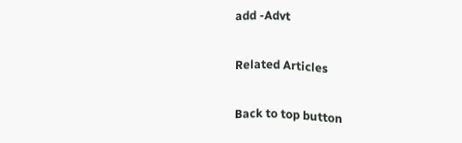add -Advt

Related Articles

Back to top button